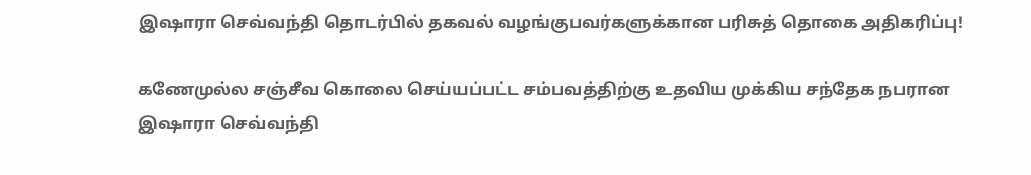இஷாரா செவ்வந்தி தொடர்பில் தகவல் வழங்குபவர்களுக்கான பரிசுத் தொகை அதிகரிப்பு!

கணேமுல்ல சஞ்சீவ கொலை செய்யப்பட்ட சம்பவத்திற்கு உதவிய முக்கிய சந்தேக நபரான இஷாரா செவ்வந்தி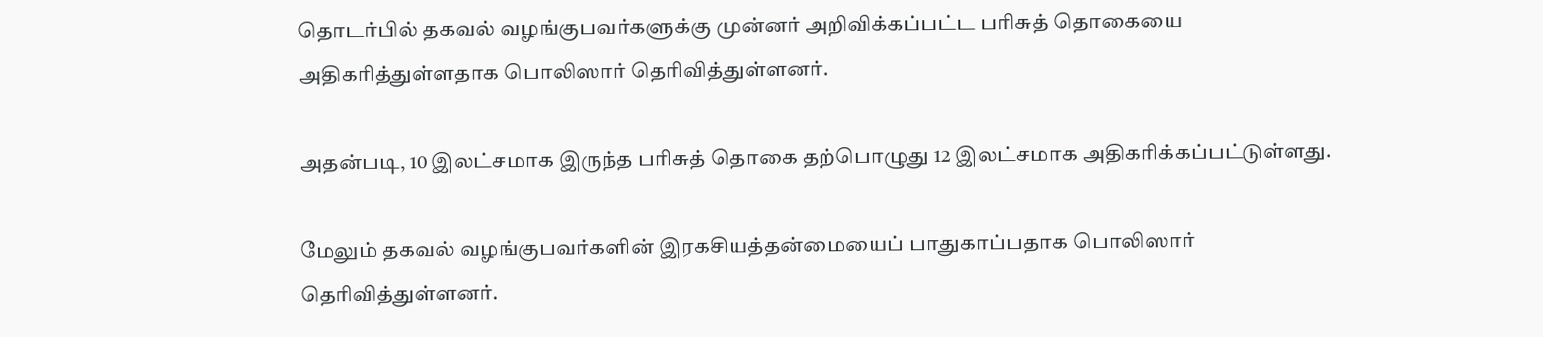தொடர்பில் தகவல் வழங்குபவர்களுக்கு முன்னர் அறிவிக்கப்பட்ட பரிசுத் தொகையை அதிகரித்துள்ளதாக பொலிஸார் தெரிவித்துள்ளனர்.

அதன்படி, 10 இலட்சமாக இருந்த பரிசுத் தொகை தற்பொழுது 12 இலட்சமாக அதிகரிக்கப்பட்டுள்ளது.

மேலும் தகவல் வழங்குபவர்களின் இரகசியத்தன்மையைப் பாதுகாப்பதாக பொலிஸார் தெரிவித்துள்ளனர்.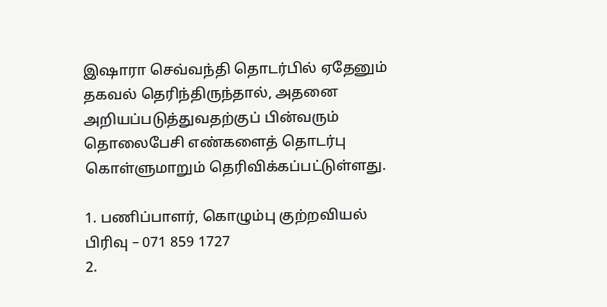இஷாரா செவ்வந்தி தொடர்பில் ஏதேனும் தகவல் தெரிந்திருந்தால், அதனை அறியப்படுத்துவதற்குப் பின்வரும் தொலைபேசி எண்களைத் தொடர்பு கொள்ளுமாறும் தெரிவிக்கப்பட்டுள்ளது.

1. பணிப்பாளர், கொழும்பு குற்றவியல் பிரிவு – 071 859 1727
2.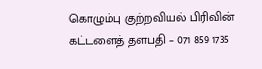கொழும்பு குற்றவியல் பிரிவின் கட்டளைத் தளபதி – 071 859 1735